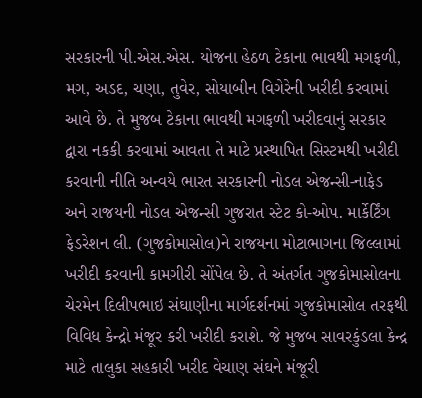સરકારની પી.એસ.એસ. યોજના હેઠળ ટેકાના ભાવથી મગફળી, મગ, અડદ, ચણા, તુવેર, સોયાબીન વિગેરેની ખરીદી કરવામાં આવે છે. તે મુજબ ટેકાના ભાવથી મગફળી ખરીદવાનું સરકાર દ્વારા નકકી કરવામાં આવતા તે માટે પ્રસ્થાપિત સિસ્ટમથી ખરીદી કરવાની નીતિ અન્વયે ભારત સરકારની નોડલ એજન્સી-નાફેડ અને રાજયની નોડલ એજન્સી ગુજરાત સ્ટેટ કો-ઓપ. માર્કેર્ટિંગ ફેડરેશન લી. (ગુજકોમાસોલ)ને રાજયના મોટાભાગના જિલ્લામાં ખરીદી કરવાની કામગીરી સોંપેલ છે. તે અંતર્ગત ગુજકોમાસોલના ચેરમેન દિલીપભાઇ સંઘાણીના માર્ગદર્શનમાં ગુજકોમાસોલ તરફથી વિવિધ કેન્દ્રો મંજૂર કરી ખરીદી કરાશે. જે મુજબ સાવરકુંડલા કેન્દ્ર માટે તાલુકા સહકારી ખરીદ વેચાણ સંઘને મંજૂરી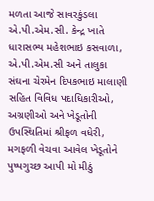મળતા આજે સાવરકુંડલા એ.પી.એમ.સી. કેન્દ્ર ખાતે ધારાસભ્ય મહેશભાઇ કસવાળા, એ.પી.એમ.સી અને તાલુકા સંઘના ચેરમેન દિપકભાઇ માલાણી સહિત વિવિધ પદાધિકારીઓ, અગ્રણીઓ અને ખેડૂતોની ઉપસ્થિતિમાં શ્રીફળ વધેરી, મગફળી વેચવા આવેલ ખેડૂતોને પુષ્પગુચ્છ આપી મો મીઠું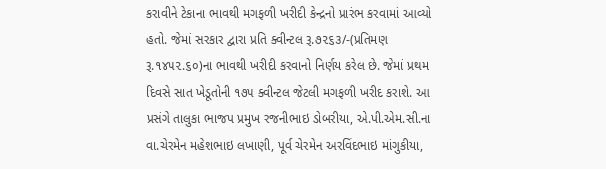કરાવીને ટેકાના ભાવથી મગફળી ખરીદી કેન્દ્રનો પ્રારંભ કરવામાં આવ્યો હતો. જેમાં સરકાર દ્વારા પ્રતિ ક્વીન્ટલ રૂ.૭૨૬૩/-(પ્રતિમણ રૂ.૧૪૫૨.૬૦)ના ભાવથી ખરીદી કરવાનો નિર્ણય કરેલ છે. જેમાં પ્રથમ દિવસે સાત ખેડૂતોની ૧૭૫ ક્વીન્ટલ જેટલી મગફળી ખરીદ કરાશે. આ પ્રસંગે તાલુકા ભાજપ પ્રમુખ રજનીભાઇ ડોબરીયા, એ.પી.એમ.સી.ના વા.ચેરમેન મહેશભાઇ લખાણી, પૂર્વ ચેરમેન અરવિંદભાઇ માંગુકીયા,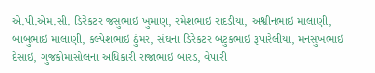એ.પી.એમ.સી. ડિરેકટર જસુભાઇ ખુમાણ, રમેશભાઇ રાદડીયા, અશ્વીનભાઇ માલાણી, બાબુભાઇ માલાણી, કલ્પેશભાઇ ઠુંમર, સંઘના ડિરેકટર બટુકભાઇ રૂપારેલીયા, મનસુખભાઇ દેસાઇ, ગુજકોમાસોલના અધિકારી રાજાભાઇ બારડ, વેપારી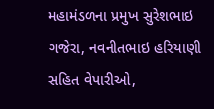મહામંડળના પ્રમુખ સુરેશભાઇ ગજેરા, નવનીતભાઇ હરિયાણી સહિત વેપારીઓ,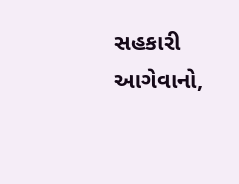સહકારી આગેવાનો,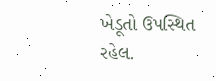ખેડૂતો ઉપસ્થિત રહેલ.